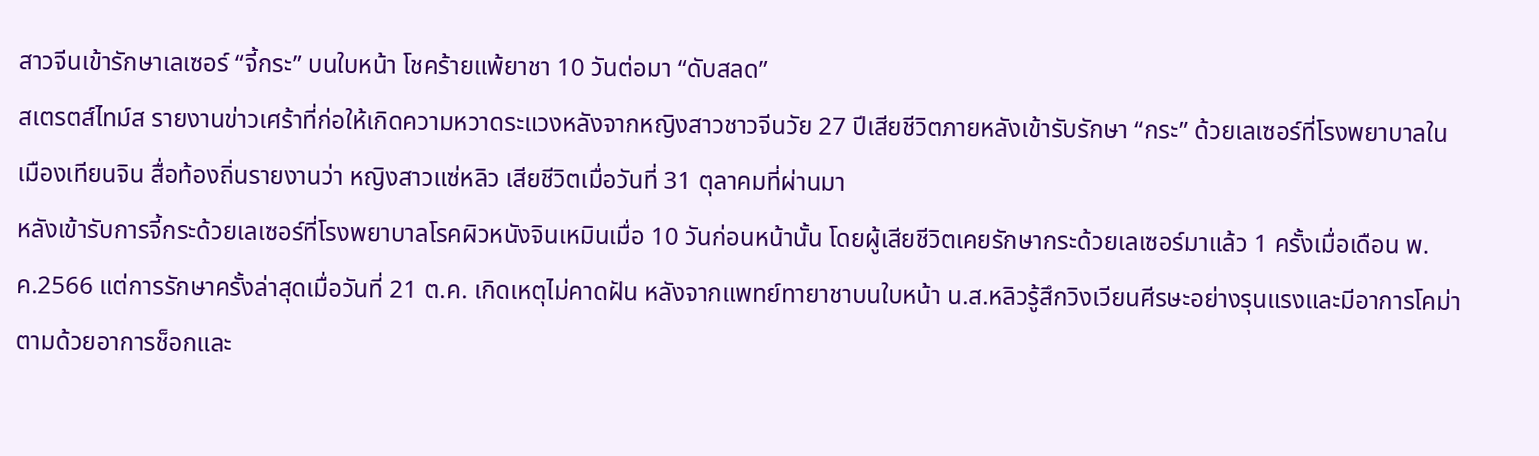สาวจีนเข้ารักษาเลเซอร์ “จี้กระ” บนใบหน้า โชคร้ายแพ้ยาชา 10 วันต่อมา “ดับสลด”
สเตรตส์ไทม์ส รายงานข่าวเศร้าที่ก่อให้เกิดความหวาดระแวงหลังจากหญิงสาวชาวจีนวัย 27 ปีเสียชีวิตภายหลังเข้ารับรักษา “กระ” ด้วยเลเซอร์ที่โรงพยาบาลในเมืองเทียนจิน สื่อท้องถิ่นรายงานว่า หญิงสาวแซ่หลิว เสียชีวิตเมื่อวันที่ 31 ตุลาคมที่ผ่านมา
หลังเข้ารับการจี้กระด้วยเลเซอร์ที่โรงพยาบาลโรคผิวหนังจินเหมินเมื่อ 10 วันก่อนหน้านั้น โดยผู้เสียชีวิตเคยรักษากระด้วยเลเซอร์มาแล้ว 1 ครั้งเมื่อเดือน พ.ค.2566 แต่การรักษาครั้งล่าสุดเมื่อวันที่ 21 ต.ค. เกิดเหตุไม่คาดฝัน หลังจากแพทย์ทายาชาบนใบหน้า น.ส.หลิวรู้สึกวิงเวียนศีรษะอย่างรุนแรงและมีอาการโคม่า ตามด้วยอาการช็อกและ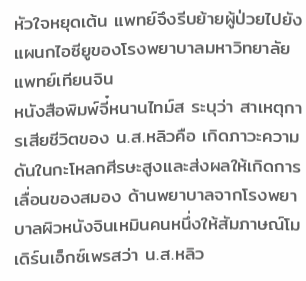หัวใจหยุดเต้น แพทย์จึงรีบย้ายผู้ป่วยไปยังแผนกไอซียูของโรงพยาบาลมหาวิทยาลัยแพทย์เทียนจิน
หนังสือพิมพ์จี๋หนานไทม์ส ระบุว่า สาเหตุการเสียชีวิตของ น.ส.หลิวคือ เกิดภาวะความดันในกะโหลกศีรษะสูงและส่งผลให้เกิดการเลื่อนของสมอง ด้านพยาบาลจากโรงพยาบาลผิวหนังจินเหมินคนหนึ่งให้สัมภาษณ์โมเดิร์นเอ็กซ์เพรสว่า น.ส.หลิว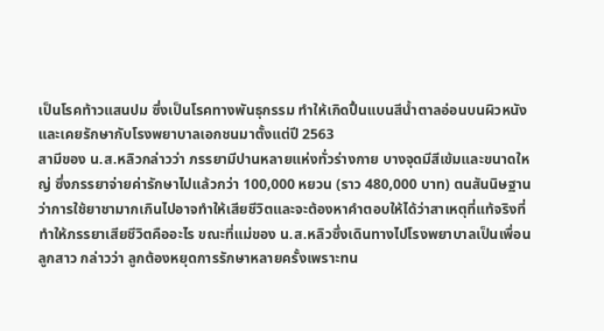เป็นโรคท้าวแสนปม ซึ่งเป็นโรคทางพันธุกรรม ทำให้เกิดปื้นแบนสีน้ำตาลอ่อนบนผิวหนังและเคยรักษากับโรงพยาบาลเอกชนมาตั้งแต่ปี 2563
สามีของ น.ส.หลิวกล่าวว่า ภรรยามีปานหลายแห่งทั่วร่างกาย บางจุดมีสีเข้มและขนาดใหญ่ ซึ่งภรรยาจ่ายค่ารักษาไปแล้วกว่า 100,000 หยวน (ราว 480,000 บาท) ตนสันนิษฐานว่าการใช้ยาชามากเกินไปอาจทำให้เสียชีวิตและจะต้องหาคำตอบให้ได้ว่าสาเหตุที่แท้จริงที่ทำให้ภรรยาเสียชีวิตคืออะไร ขณะที่แม่ของ น.ส.หลิวซึ่งเดินทางไปโรงพยาบาลเป็นเพื่อนลูกสาว กล่าวว่า ลูกต้องหยุดการรักษาหลายครั้งเพราะทน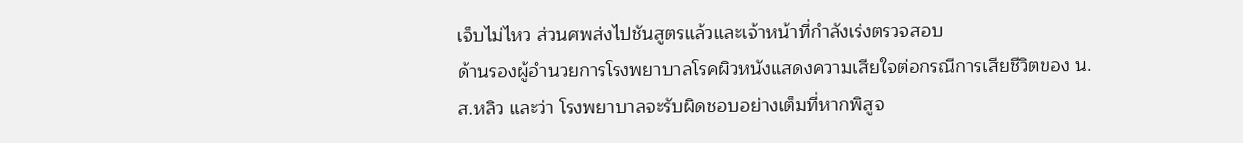เจ็บไม่ไหว ส่วนศพส่งไปชันสูตรแล้วและเจ้าหน้าที่กำลังเร่งตรวจสอบ
ด้านรองผู้อำนวยการโรงพยาบาลโรคผิวหนังแสดงความเสียใจต่อกรณีการเสียชีวิตของ น.ส.หลิว และว่า โรงพยาบาลจะรับผิดชอบอย่างเต็มที่หากพิสูจ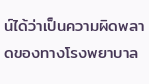น์ได้ว่าเป็นความผิดพลาดของทางโรงพยาบาล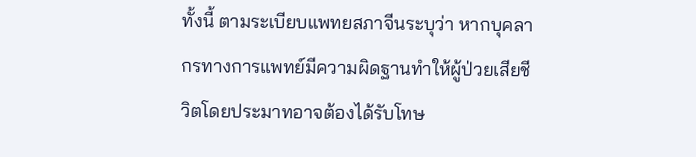ทั้งนี้ ตามระเบียบแพทยสภาจีนระบุว่า หากบุคลากรทางการแพทย์มีความผิดฐานทำให้ผู้ป่วยเสียชีวิตโดยประมาทอาจต้องได้รับโทษ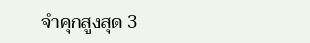จำคุกสูงสุด 3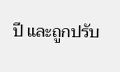ปี และถูกปรับ